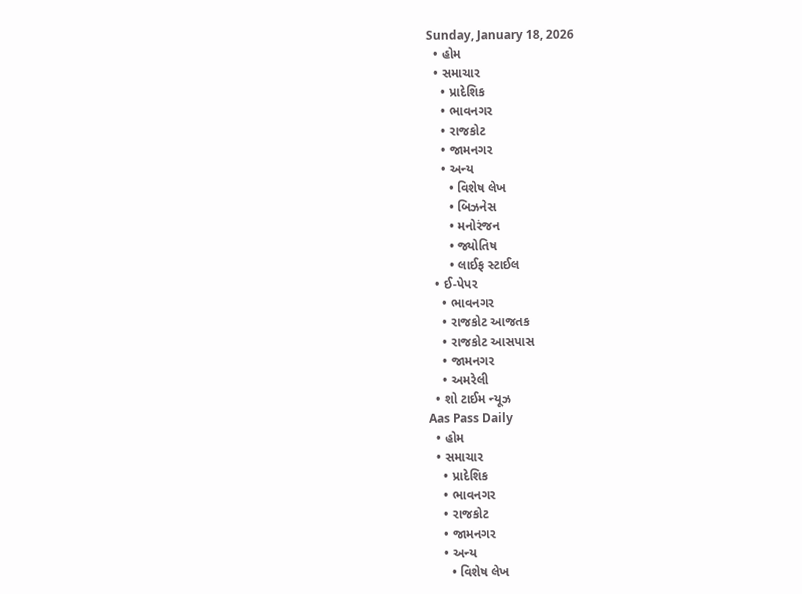Sunday, January 18, 2026
  • હોમ
  • સમાચાર
    • પ્રાદેશિક
    • ભાવનગર
    • રાજકોટ
    • જામનગર
    • અન્ય
      • વિશેષ લેખ
      • બિઝનેસ
      • મનોરંજન
      • જ્યોતિષ
      • લાઈફ સ્ટાઈલ
  • ઈ-પેપર
    • ભાવનગર
    • રાજકોટ આજતક
    • રાજકોટ આસપાસ
    • જામનગર
    • અમરેલી
  • શો ટાઈમ ન્યૂઝ
Aas Pass Daily
  • હોમ
  • સમાચાર
    • પ્રાદેશિક
    • ભાવનગર
    • રાજકોટ
    • જામનગર
    • અન્ય
      • વિશેષ લેખ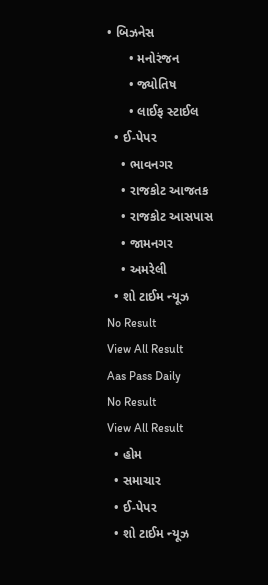• બિઝનેસ
      • મનોરંજન
      • જ્યોતિષ
      • લાઈફ સ્ટાઈલ
  • ઈ-પેપર
    • ભાવનગર
    • રાજકોટ આજતક
    • રાજકોટ આસપાસ
    • જામનગર
    • અમરેલી
  • શો ટાઈમ ન્યૂઝ
No Result
View All Result
Aas Pass Daily
No Result
View All Result
  • હોમ
  • સમાચાર
  • ઈ-પેપર
  • શો ટાઈમ ન્યૂઝ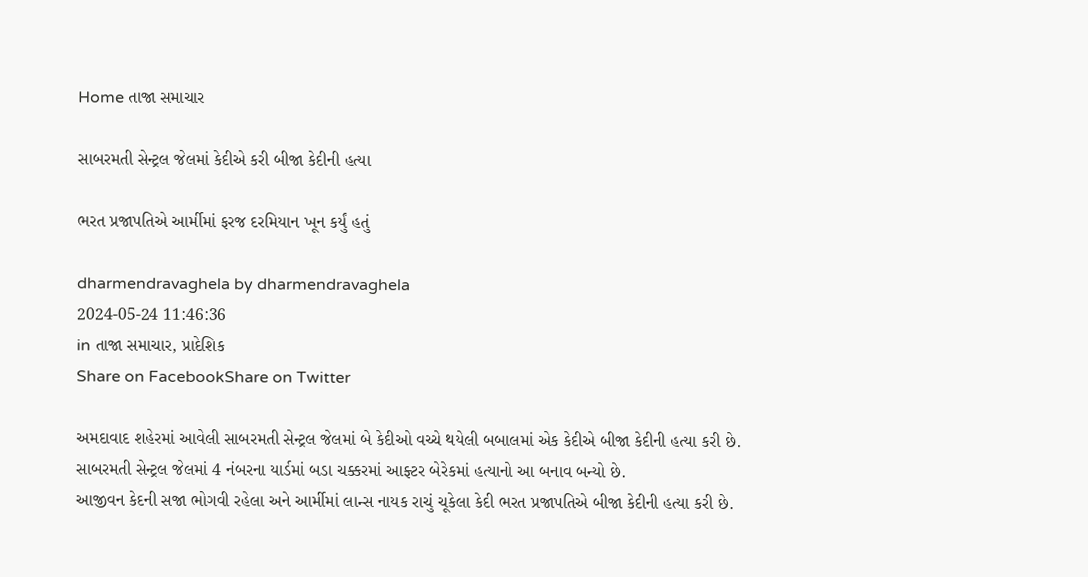Home તાજા સમાચાર

સાબરમતી સેન્ટ્રલ જેલમાં કેદીએ કરી બીજા કેદીની હત્યા

ભરત પ્રજાપતિએ આર્મીમાં ફરજ દરમિયાન ખૂન કર્યું હતું

dharmendravaghela by dharmendravaghela
2024-05-24 11:46:36
in તાજા સમાચાર, પ્રાદેશિક
Share on FacebookShare on Twitter

અમદાવાદ શહેરમાં આવેલી સાબરમતી સેન્ટ્રલ જેલમાં બે કેદીઓ વચ્ચે થયેલી બબાલમાં એક કેદીએ બીજા કેદીની હત્યા કરી છે. સાબરમતી સેન્ટ્રલ જેલમાં 4 નંબરના યાર્ડમાં બડા ચક્કરમાં આફ્ટર બેરેકમાં હત્યાનો આ બનાવ બન્યો છે.
આજીવન કેદની સજા ભોગવી રહેલા અને આર્મીમાં લાન્સ નાયક રાચું ચૂકેલા કેદી ભરત પ્રજાપતિએ બીજા કેદીની હત્યા કરી છે.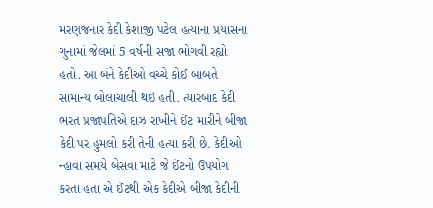મરણજનાર કેદી કેશાજી પટેલ હત્યાના પ્રયાસના ગુનામાં જેલમાં 5 વર્ષની સજા ભોગવી રહ્યો હતો. આ બંને કેદીઓ વચ્ચે કોઈ બાબતે સામાન્ય બોલાચાલી થઇ હતી. ત્યારબાદ કેદી ભરત પ્રજાપતિએ દાઝ રાખીને ઈંટ મારીને બીજા કેદી પર હુમલો કરી તેની હત્યા કરી છે. કેદીઓ ન્હાવા સમયે બેસવા માટે જે ઈંટનો ઉપયોગ કરતા હતા એ ઈંટથી એક કેદીએ બીજા કેદીની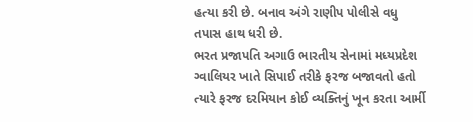હત્યા કરી છે. બનાવ અંગે રાણીપ પોલીસે વધુ તપાસ હાથ ધરી છે.
ભરત પ્રજાપતિ અગાઉ ભારતીય સેનામાં મધ્યપ્રદેશ ગ્વાલિયર ખાતે સિપાઈ તરીકે ફરજ બજાવતો હતો ત્યારે ફરજ દરમિયાન કોઈ વ્યક્તિનું ખૂન કરતા આર્મી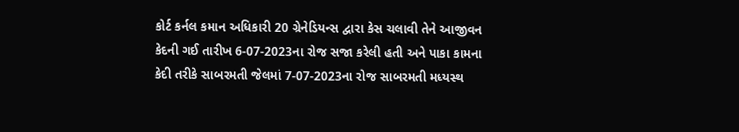કોર્ટ કર્નલ કમાન અધિકારી 20 ગ્રેનેડિયન્સ દ્વારા કેસ ચલાવી તેને આજીવન કેદની ગઈ તારીખ 6-07-2023ના રોજ સજા કરેલી હતી અને પાકા કામના કેદી તરીકે સાબરમતી જેલમાં 7-07-2023ના રોજ સાબરમતી મધ્યસ્થ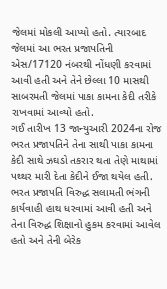જેલમાં મોકલી આપ્યો હતો. ત્યારબાદ જેલમાં આ ભરત પ્રજાપતિની એસ/17120 નંબરથી નોંધણી કરવામાં આવી હતી અને તેને છેલ્લા 10 માસથી સાબરમતી જેલમાં પાકા કામના કેદી તરીકે રાખવામાં આવ્યો હતો.
ગઈ તારીખ 13 જાન્યુઆરી 2024ના રોજ ભરત પ્રજાપતિને તેના સાથી પાકા કામના કેદી સાથે ઝઘડો તકરાર થતા તેણે માથામાં પથ્થર મારી દેતા કેદીને ઈજા થયેલ હતી. ભરત પ્રજાપતિ વિરુદ્ધ સલામતી ભંગની કાર્યવાહી હાથ ધરવામાં આવી હતી અને તેના વિરુદ્ધ શિક્ષાનો હુકમ કરવામાં આવેલ હતો અને તેની બેરેક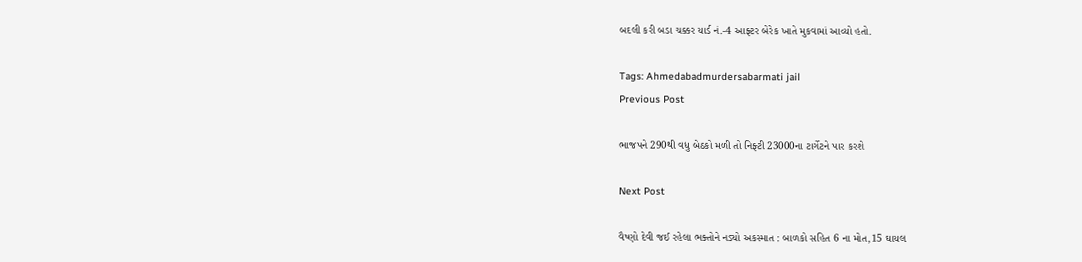બદલી કરી બડા ચક્કર યાર્ડ નં.-4 આફ્ટર બેરેક ખાતે મુકવામાં આવ્યો હતો.

Tags: Ahmedabadmurdersabarmati jail
Previous Post

ભાજપને 290થી વધુ બેઠકો મળી તો નિફ્ટી 23000ના ટાર્ગેટને પાર કરશે

Next Post

વૈષ્ણો દેવી જઈ રહેલા ભક્તોને નડ્યો અકસ્માત : બાળકો સહિત 6 ના મોત,15 ઘાયલ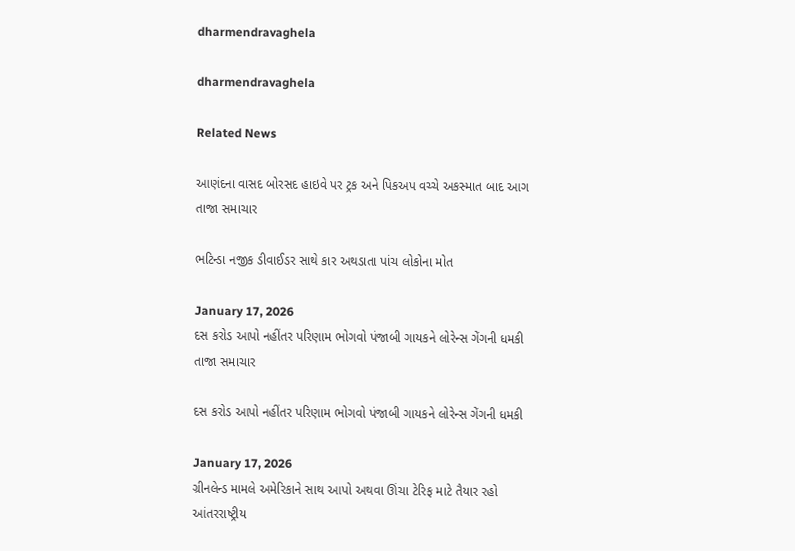dharmendravaghela

dharmendravaghela

Related News

આણંદના વાસદ બોરસદ હાઇવે પર ટ્રક અને પિકઅપ વચ્ચે અકસ્માત બાદ આગ
તાજા સમાચાર

ભટિન્ડા નજીક ડીવાઈડર સાથે કાર અથડાતા પાંચ લોકોના મોત

January 17, 2026
દસ કરોડ આપો નહીંતર પરિણામ ભોગવો પંજાબી ગાયકને લોરેન્સ ગેંગની ધમકી
તાજા સમાચાર

દસ કરોડ આપો નહીંતર પરિણામ ભોગવો પંજાબી ગાયકને લોરેન્સ ગેંગની ધમકી

January 17, 2026
ગ્રીનલેન્ડ મામલે અમેરિકાને સાથ આપો અથવા ઊંચા ટેરિફ માટે તૈયાર રહો
આંતરરાષ્ટ્રીય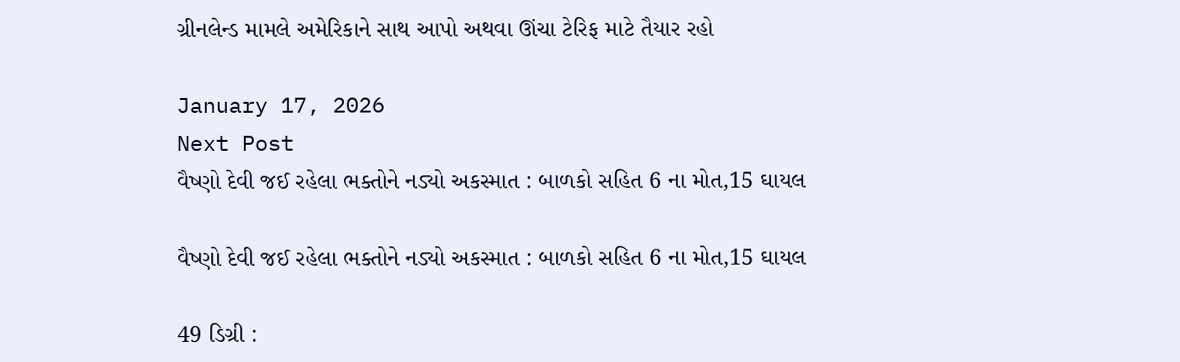ગ્રીનલેન્ડ મામલે અમેરિકાને સાથ આપો અથવા ઊંચા ટેરિફ માટે તૈયાર રહો

January 17, 2026
Next Post
વૈષ્ણો દેવી જઈ રહેલા ભક્તોને નડ્યો અકસ્માત : બાળકો સહિત 6 ના મોત,15 ઘાયલ

વૈષ્ણો દેવી જઈ રહેલા ભક્તોને નડ્યો અકસ્માત : બાળકો સહિત 6 ના મોત,15 ઘાયલ

49 ડિગ્રી :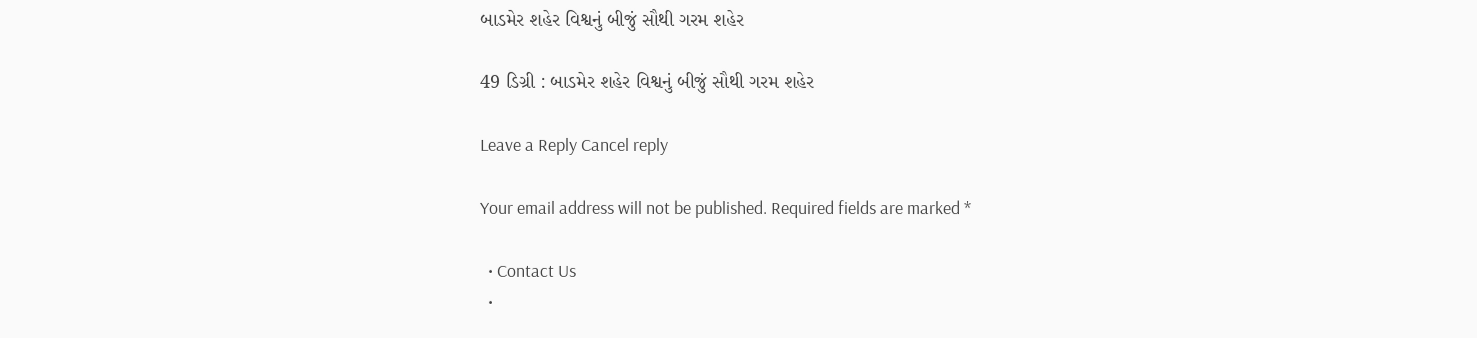બાડમેર શહેર વિશ્વનું બીજું સૌથી ગરમ શહેર

49 ડિગ્રી : બાડમેર શહેર વિશ્વનું બીજું સૌથી ગરમ શહેર

Leave a Reply Cancel reply

Your email address will not be published. Required fields are marked *

  • Contact Us
  •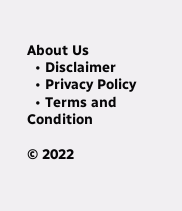About Us
  • Disclaimer
  • Privacy Policy
  • Terms and Condition

© 2022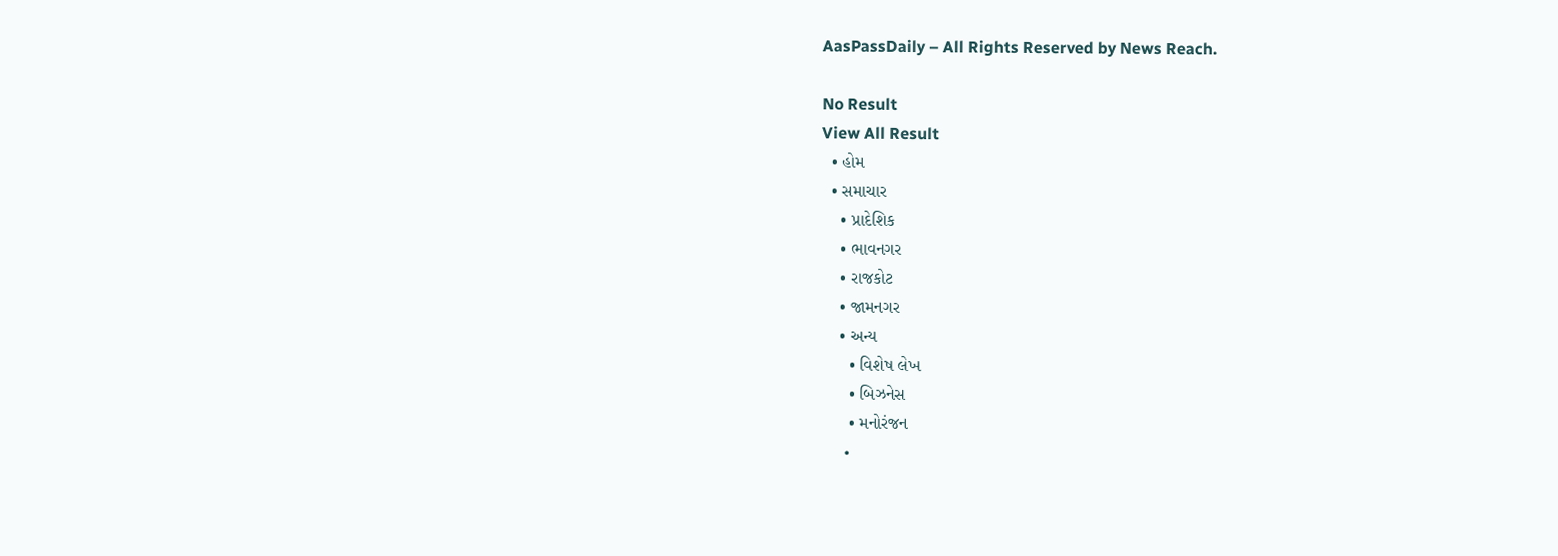AasPassDaily – All Rights Reserved by News Reach.

No Result
View All Result
  • હોમ
  • સમાચાર
    • પ્રાદેશિક
    • ભાવનગર
    • રાજકોટ
    • જામનગર
    • અન્ય
      • વિશેષ લેખ
      • બિઝનેસ
      • મનોરંજન
      •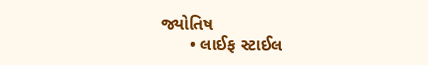જ્યોતિષ
      • લાઈફ સ્ટાઈલ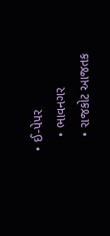• ઈ-પેપર
    • ભાવનગર
    • રાજકોટ આજતક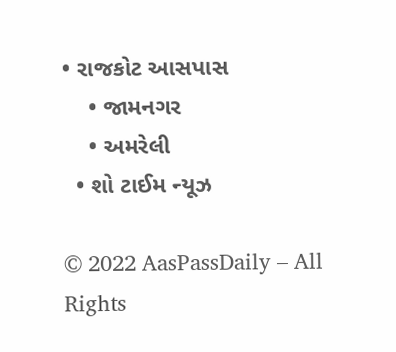• રાજકોટ આસપાસ
    • જામનગર
    • અમરેલી
  • શો ટાઈમ ન્યૂઝ

© 2022 AasPassDaily – All Rights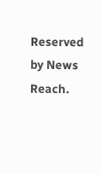Reserved by News Reach.